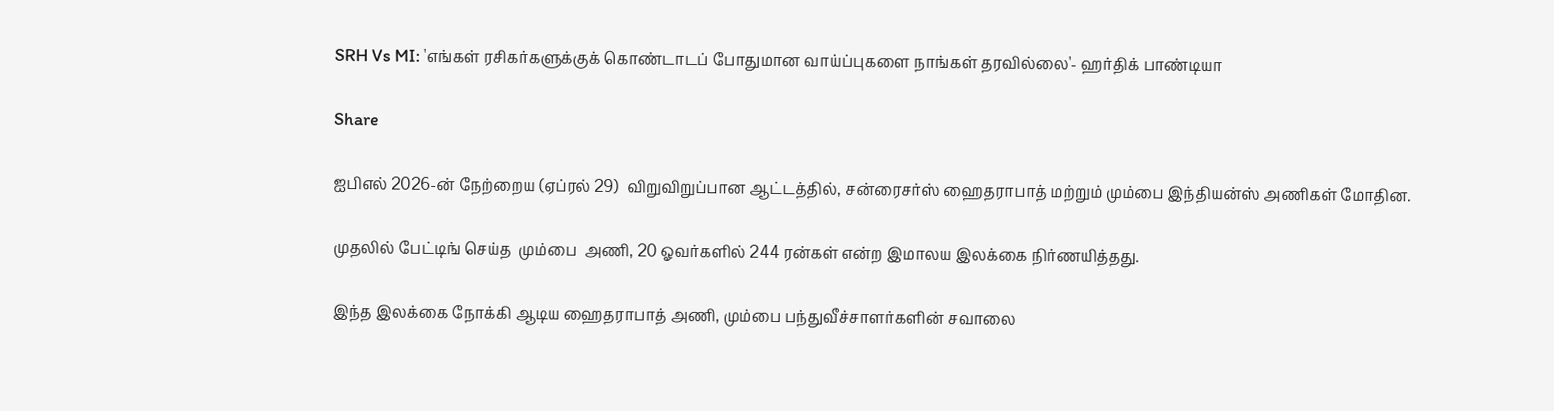SRH Vs MI: 'எங்கள் ரசிகர்களுக்குக் கொண்டாடப் போதுமான வாய்ப்புகளை நாங்கள் தரவில்லை'- ஹர்திக் பாண்டியா

Share

ஐபிஎல் 2026-ன் நேற்றைய (ஏப்ரல் 29)  விறுவிறுப்பான ஆட்டத்தில், சன்ரைசர்ஸ் ஹைதராபாத் மற்றும் மும்பை இந்தியன்ஸ் அணிகள் மோதின.

முதலில் பேட்டிங் செய்த  மும்பை  அணி, 20 ஓவர்களில் 244 ரன்கள் என்ற இமாலய இலக்கை நிர்ணயித்தது.

இந்த இலக்கை நோக்கி ஆடிய ஹைதராபாத் அணி, மும்பை பந்துவீச்சாளர்களின் சவாலை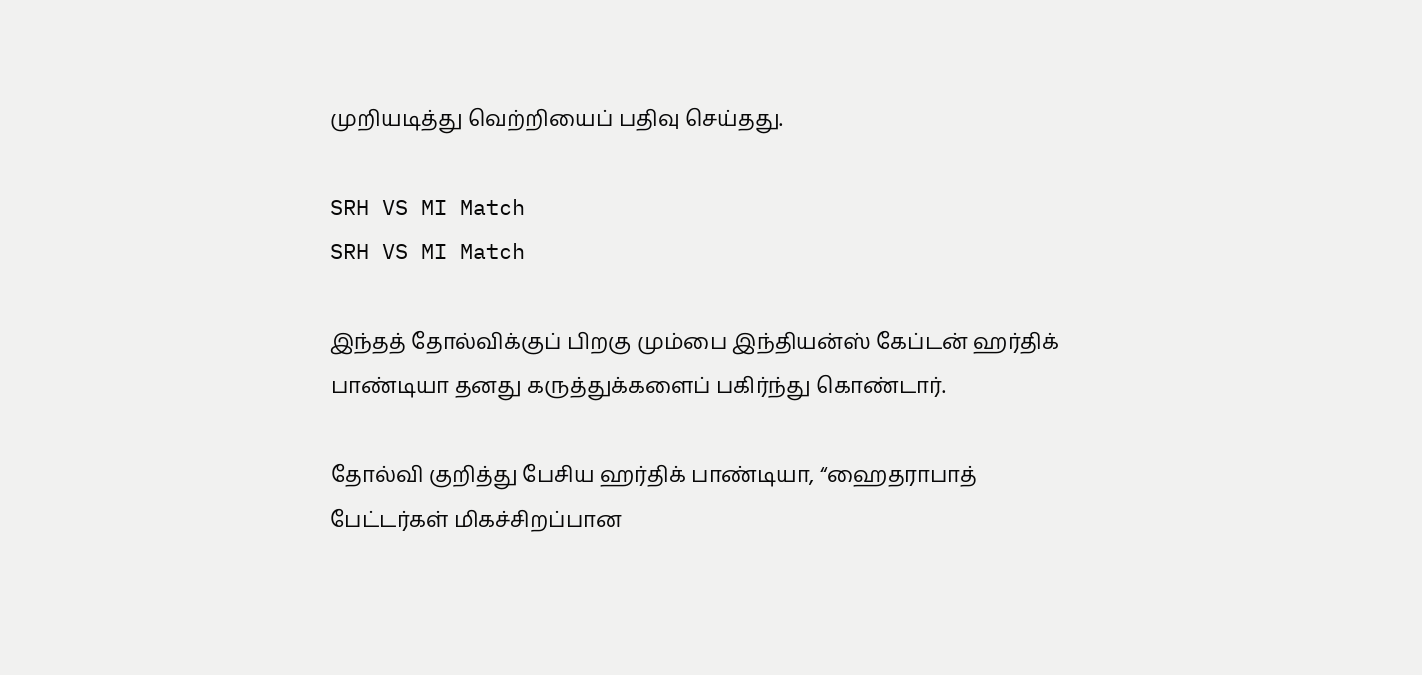முறியடித்து வெற்றியைப் பதிவு செய்தது.

SRH VS MI Match
SRH VS MI Match

இந்தத் தோல்விக்குப் பிறகு மும்பை இந்தியன்ஸ் கேப்டன் ஹர்திக் பாண்டியா தனது கருத்துக்களைப் பகிர்ந்து கொண்டார்.

தோல்வி குறித்து பேசிய ஹர்திக் பாண்டியா, “ஹைதராபாத் பேட்டர்கள் மிகச்சிறப்பான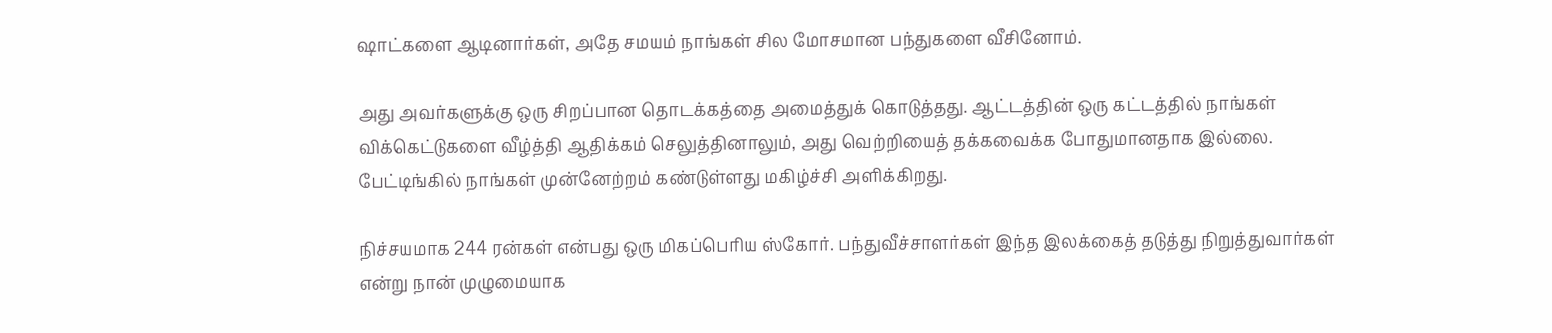ஷாட்களை ஆடினார்கள், அதே சமயம் நாங்கள் சில மோசமான பந்துகளை வீசினோம்.

அது அவர்களுக்கு ஒரு சிறப்பான தொடக்கத்தை அமைத்துக் கொடுத்தது. ஆட்டத்தின் ஒரு கட்டத்தில் நாங்கள் விக்கெட்டுகளை வீழ்த்தி ஆதிக்கம் செலுத்தினாலும், அது வெற்றியைத் தக்கவைக்க போதுமானதாக இல்லை. பேட்டிங்கில் நாங்கள் முன்னேற்றம் கண்டுள்ளது மகிழ்ச்சி அளிக்கிறது.

நிச்சயமாக 244 ரன்கள் என்பது ஒரு மிகப்பெரிய ஸ்கோர். பந்துவீச்சாளர்கள் இந்த இலக்கைத் தடுத்து நிறுத்துவார்கள் என்று நான் முழுமையாக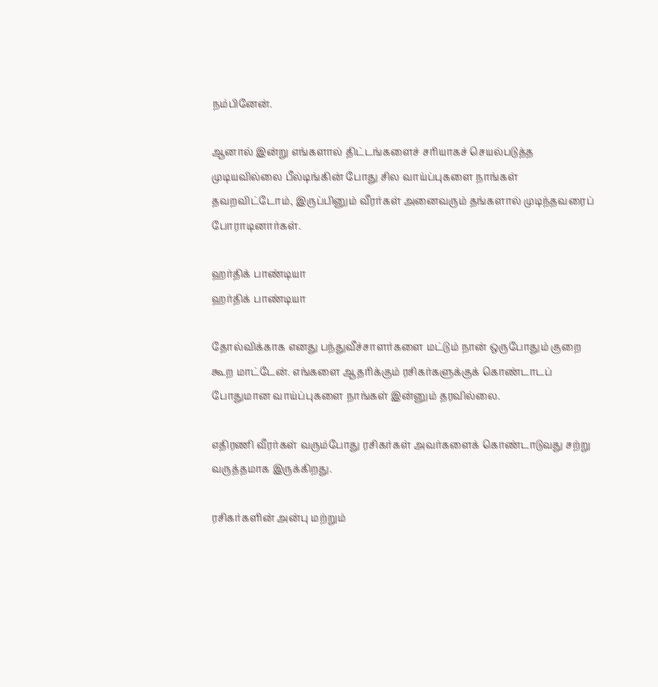நம்பினேன்.

ஆனால் இன்று எங்களால் திட்டங்களைச் சரியாகச் செயல்படுத்த முடியவில்லை பீல்டிங்கின் போது சில வாய்ப்புகளை நாங்கள் தவறவிட்டோம், இருப்பினும் வீரர்கள் அனைவரும் தங்களால் முடிந்தவரைப் போராடினார்கள்.

ஹர்திக் பாண்டியா
ஹர்திக் பாண்டியா

தோல்விக்காக எனது பந்துவீச்சாளர்களை மட்டும் நான் ஒருபோதும் குறை கூற மாட்டேன். எங்களை ஆதரிக்கும் ரசிகர்களுக்குக் கொண்டாடப் போதுமான வாய்ப்புகளை நாங்கள் இன்னும் தரவில்லை.

எதிரணி வீரர்கள் வரும்போது ரசிகர்கள் அவர்களைக் கொண்டாடுவது சற்று வருத்தமாக இருக்கிறது.

ரசிகர்களின் அன்பு மற்றும்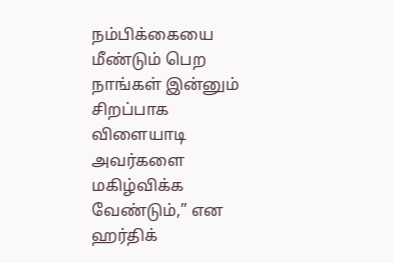நம்பிக்கையை மீண்டும் பெற நாங்கள் இன்னும் சிறப்பாக விளையாடி அவர்களை மகிழ்விக்க வேண்டும்,” என ஹர்திக்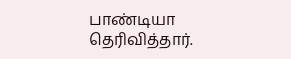பாண்டியா தெரிவித்தார்.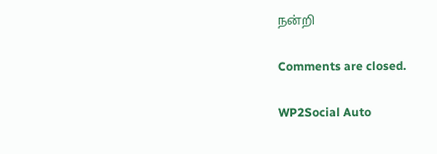நன்றி

Comments are closed.

WP2Social Auto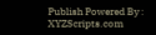Publish Powered By : XYZScripts.com